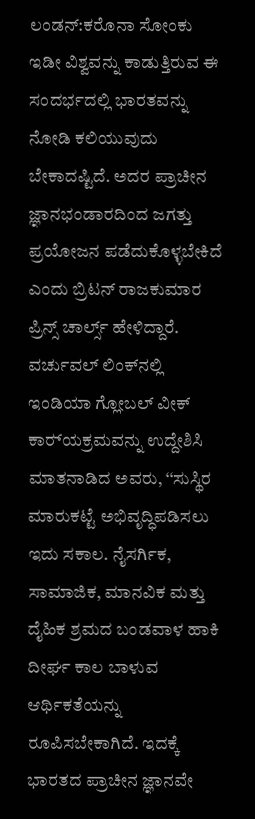ಲಂಡನ್:ಕರೊನಾ ಸೋಂಕು ಇಡೀ ವಿಶ್ವವನ್ನು ಕಾಡುತ್ತಿರುವ ಈ ಸಂದರ್ಭದಲ್ಲಿ ಭಾರತವನ್ನು ನೋಡಿ ಕಲಿಯುವುದು ಬೇಕಾದಷ್ಟಿದೆ. ಅದರ ಪ್ರಾಚೀನ ಜ್ಞಾನಭಂಡಾರದಿಂದ ಜಗತ್ತು ಪ್ರಯೋಜನ ಪಡೆದುಕೊಳ್ಳಬೇಕಿದೆ ಎಂದು ಬ್ರಿಟನ್ ರಾಜಕುಮಾರ ಪ್ರಿನ್ಸ್ ಚಾರ್ಲ್ಸ್ ಹೇಳಿದ್ದಾರೆ.
ವರ್ಚುವಲ್ ಲಿಂಕ್‌ನಲ್ಲಿ ಇಂಡಿಯಾ ಗ್ಲೋಬಲ್ ವೀಕ್ ಕಾರ‌್ಯಕ್ರಮವನ್ನು ಉದ್ದೇಶಿಸಿ ಮಾತನಾಡಿದ ಅವರು, ‘‘ಸುಸ್ಥಿರ ಮಾರುಕಟ್ಟೆ ಅಭಿವೃದ್ಧಿಪಡಿಸಲು ಇದು ಸಕಾಲ. ನೈಸರ್ಗಿಕ, ಸಾಮಾಜಿಕ, ಮಾನವಿಕ ಮತ್ತು ದೈಹಿಕ ಶ್ರಮದ ಬಂಡವಾಳ ಹಾಕಿ ದೀರ್ಘ ಕಾಲ ಬಾಳುವ ಆರ್ಥಿಕತೆಯನ್ನು ರೂಪಿಸಬೇಕಾಗಿದೆ. ಇದಕ್ಕೆ ಭಾರತದ ಪ್ರಾಚೀನ ಜ್ಞಾನವೇ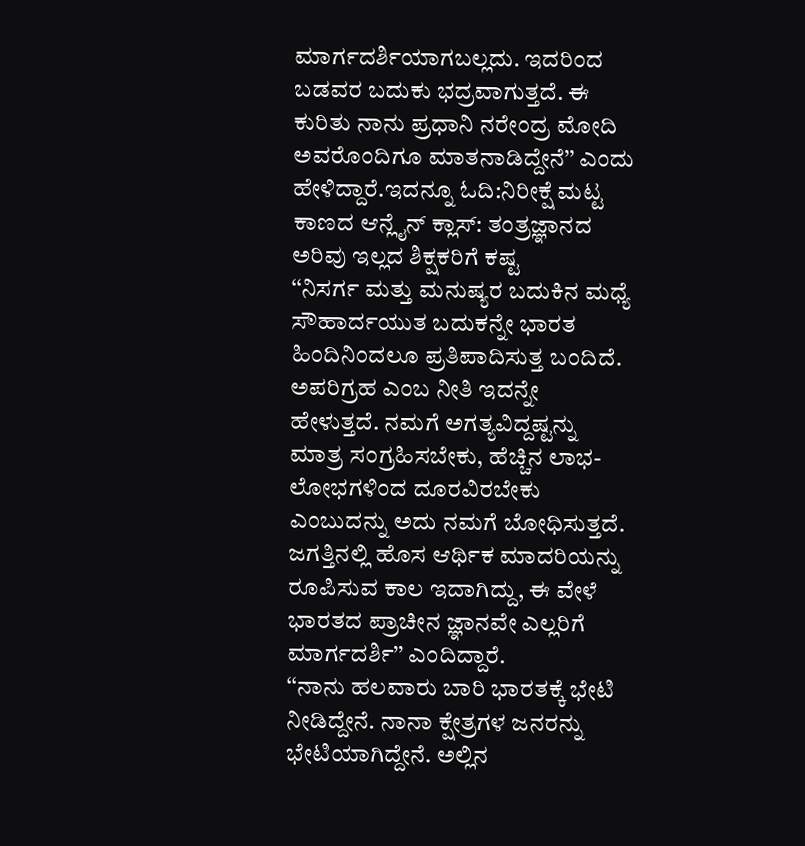ಮಾರ್ಗದರ್ಶಿಯಾಗಬಲ್ಲದು. ಇದರಿಂದ ಬಡವರ ಬದುಕು ಭದ್ರವಾಗುತ್ತದೆ. ಈ ಕುರಿತು ನಾನು ಪ್ರಧಾನಿ ನರೇಂದ್ರ ಮೋದಿ ಅವರೊಂದಿಗೂ ಮಾತನಾಡಿದ್ದೇನೆ’’ ಎಂದು ಹೇಳಿದ್ದಾರೆ.ಇದನ್ನೂ ಓದಿ:ನಿರೀಕ್ಷೆ ಮಟ್ಟ ಕಾಣದ ಆನ್ಲೈನ್ ಕ್ಲಾಸ್: ತಂತ್ರಜ್ಞಾನದ ಅರಿವು ಇಲ್ಲದ ಶಿಕ್ಷಕರಿಗೆ ಕಷ್ಟ
‘‘ನಿಸರ್ಗ ಮತ್ತು ಮನುಷ್ಯರ ಬದುಕಿನ ಮಧ್ಯೆ ಸೌಹಾರ್ದಯುತ ಬದುಕನ್ನೇ ಭಾರತ ಹಿಂದಿನಿಂದಲೂ ಪ್ರತಿಪಾದಿಸುತ್ತ ಬಂದಿದೆ. ಅಪರಿಗ್ರಹ ಎಂಬ ನೀತಿ ಇದನ್ನೇ ಹೇಳುತ್ತದೆ. ನಮಗೆ ಅಗತ್ಯವಿದ್ದಷ್ಟನ್ನು ಮಾತ್ರ ಸಂಗ್ರಹಿಸಬೇಕು, ಹೆಚ್ಚಿನ ಲಾಭ-ಲೋಭಗಳಿಂದ ದೂರವಿರಬೇಕು ಎಂಬುದನ್ನು ಅದು ನಮಗೆ ಬೋಧಿಸುತ್ತದೆ. ಜಗತ್ತಿನಲ್ಲಿ ಹೊಸ ಆರ್ಥಿಕ ಮಾದರಿಯನ್ನು ರೂಪಿಸುವ ಕಾಲ ಇದಾಗಿದ್ದು, ಈ ವೇಳೆ ಭಾರತದ ಪ್ರಾಚೀನ ಜ್ಞಾನವೇ ಎಲ್ಲರಿಗೆ ಮಾರ್ಗದರ್ಶಿ’’ ಎಂದಿದ್ದಾರೆ.
‘‘ನಾನು ಹಲವಾರು ಬಾರಿ ಭಾರತಕ್ಕೆ ಭೇಟಿ ನೀಡಿದ್ದೇನೆ. ನಾನಾ ಕ್ಷೇತ್ರಗಳ ಜನರನ್ನು ಭೇಟಿಯಾಗಿದ್ದೇನೆ. ಅಲ್ಲಿನ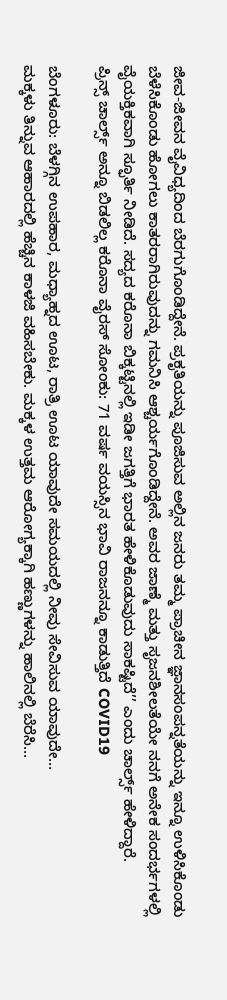ಜೀವ-ಜೀವನ ವೈವಿಧ್ಯದಿಂದ ಬೆರಗುಗೊಂಡಿದ್ದೇನೆ. ಪ್ರಕೃತಿಯನ್ನು ಪೂಜಿಸುವ ಅಲ್ಲಿನ ಜನರು ತಮ್ಮ ಪ್ರಾಚೀನ ಜ್ಞಾನಸಂಪನ್ನತೆಯನ್ನು ಇನ್ನೂ ಉಳಿಸಿಕೊಂಡು ಬೆಳೆಸಿಕೊಂಡು ಹೋಗಲು ಕಾತರರಾಗಿರುವುದನ್ನು ಗಮನಿಸಿ ಆಶ್ಚರ್ಯಗೊಂಡಿದ್ದೇನೆ. ಅವರ ಜಾಣ್ಮೆ ಮತ್ತು ಸೃಜನಶೀಲತೆಯೇ ನನಗೆ ಅನೇಕ ಸಂದರ್ಭಗಳಲ್ಲಿ ವೈಯಕ್ತಿಕವಾಗಿ ಸ್ಫೂರ್ತಿ ನೀಡಿದೆ. ಸದ್ಯದ ಕರೊನಾ ಬಿಕ್ಕಟ್ಟಿನಲ್ಲಿ ಇಡೀ ಜಗತ್ತಿಗೆ ಭಾರತ ಹೇಳಿಕೊಡುವುದು ಸಾಕಷ್ಟಿದೆ’’ ಎಂದು ಚಾರ್ಲ್ಸ್ ಹೇಳಿದ್ದಾರೆ.
ಪ್ರಿನ್ಸ್ ಚಾರ್ಲ್ಸ್ ಅನ್ನೂ ಬಿಡಲಿಲ್ಲ ಕರೊನಾ ವೈರಸ್ ಸೋಂಕು: 71 ವರ್ಷ ವಯಸ್ಸಿನ ಭಾವಿ ರಾಜನನ್ನೂ ಕಾಡುತ್ತಿದೆ COVID19

ಬೆಂಗಳೂರು: ಬೆಳಗ್ಗಿನ ಉಪಹಾರ, ಮಧ್ಯಾಹ್ನದ ಊಟ, ರಾತ್ರಿ ಊಟ ಯಾವುದೇ ಸಮಯದಲ್ಲಿ ನೀವು ಸೇವಿಸುವ ಯಾವುದೇ…
ಮಕ್ಕಳು ತಿನ್ನುವ ಆಹಾರದಲ್ಲಿ ಹೆಚ್ಚಿನ ಕಾಳಜಿ ವಹಿಸಬೇಕು. ಮಕ್ಕಳ ಉತ್ತಮ ಆರೋಗ್ಯಕ್ಕಾಗಿ ಹಣ್ಣುಗಳನ್ನು ಹಾಲಿನಲ್ಲಿ ಬೆರೆಸಿ…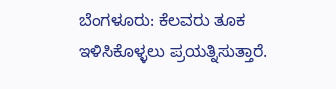ಬೆಂಗಳೂರು: ಕೆಲವರು ತೂಕ ಇಳಿಸಿಕೊಳ್ಳಲು ಪ್ರಯತ್ನಿಸುತ್ತಾರೆ.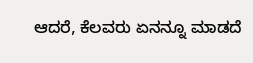ಆದರೆ, ಕೆಲವರು ಏನನ್ನೂ ಮಾಡದೆ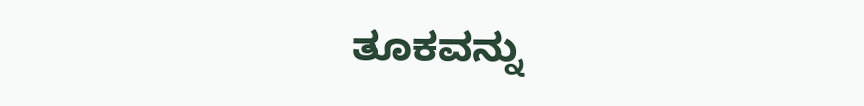ತೂಕವನ್ನು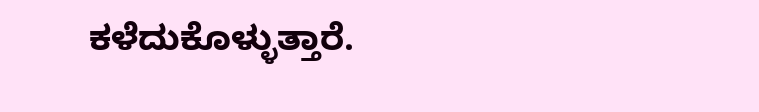ಕಳೆದುಕೊಳ್ಳುತ್ತಾರೆ.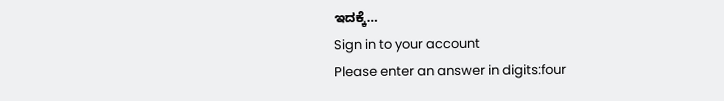ಇದಕ್ಕೆ…
Sign in to your account
Please enter an answer in digits:four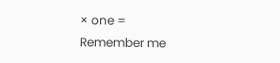× one =
Remember me